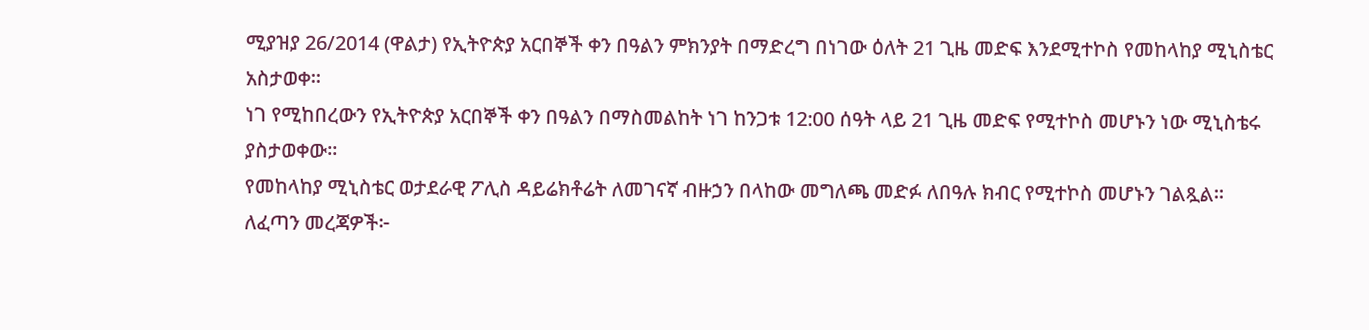ሚያዝያ 26/2014 (ዋልታ) የኢትዮጵያ አርበኞች ቀን በዓልን ምክንያት በማድረግ በነገው ዕለት 21 ጊዜ መድፍ እንደሚተኮስ የመከላከያ ሚኒስቴር አስታወቀ።
ነገ የሚከበረውን የኢትዮጵያ አርበኞች ቀን በዓልን በማስመልከት ነገ ከንጋቱ 12:00 ሰዓት ላይ 21 ጊዜ መድፍ የሚተኮስ መሆኑን ነው ሚኒስቴሩ ያስታወቀው፡፡
የመከላከያ ሚኒስቴር ወታደራዊ ፖሊስ ዳይሬክቶሬት ለመገናኛ ብዙኃን በላከው መግለጫ መድፉ ለበዓሉ ክብር የሚተኮስ መሆኑን ገልጿል።
ለፈጣን መረጃዎች፦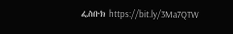ፌስቡክ https://bit.ly/3Ma7QTW